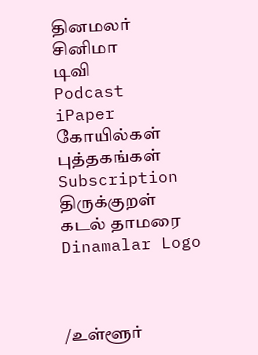தினமலர்
சினிமா
டிவி
Podcast
iPaper
கோயில்கள்
புத்தகங்கள்
Subscription
திருக்குறள்
கடல் தாமரை
Dinamalar Logo



/உள்ளூர்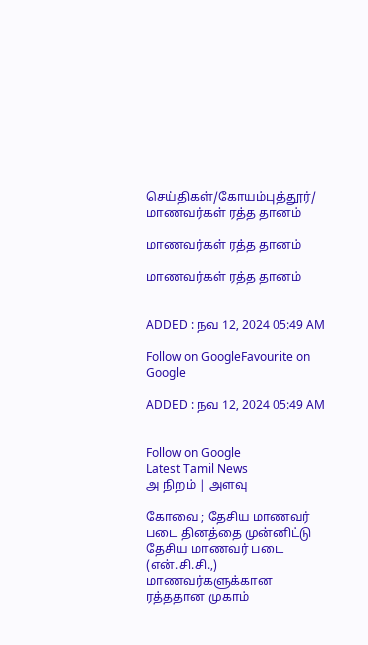செய்திகள்/கோயம்புத்தூர்/ மாணவர்கள் ரத்த தானம்

மாணவர்கள் ரத்த தானம்

மாணவர்கள் ரத்த தானம்


ADDED : நவ 12, 2024 05:49 AM

Follow on GoogleFavourite on Google

ADDED : நவ 12, 2024 05:49 AM


Follow on Google
Latest Tamil News
அ நிறம் | அளவு

கோவை ; தேசிய மாணவர் படை தினத்தை முன்னிட்டு தேசிய மாணவர் படை (என்.சி.சி.,) மாணவர்களுக்கான ரத்ததான முகாம்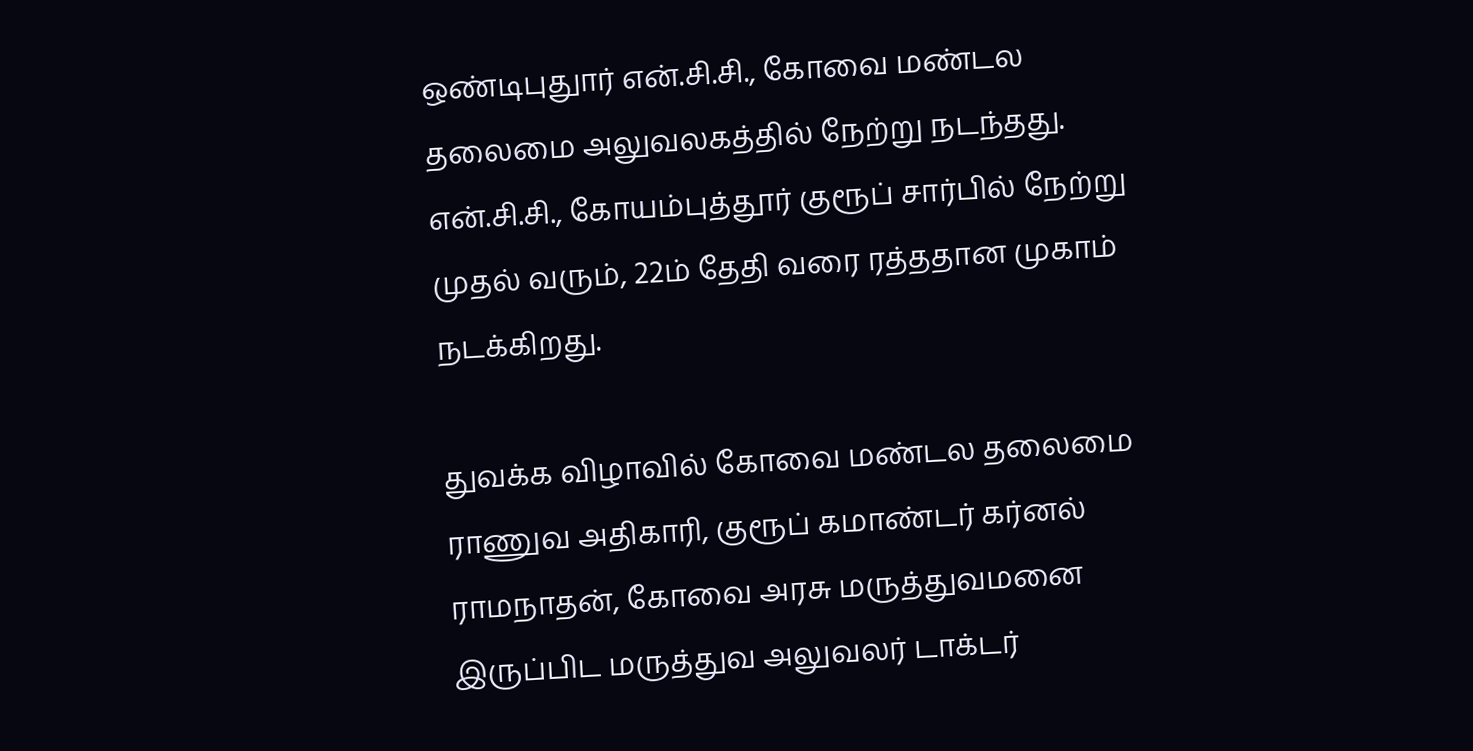ஒண்டிபுதுார் என்.சி.சி., கோவை மண்டல தலைமை அலுவலகத்தில் நேற்று நடந்தது. என்.சி.சி., கோயம்புத்தூர் குரூப் சார்பில் நேற்று முதல் வரும், 22ம் தேதி வரை ரத்ததான முகாம் நடக்கிறது.

துவக்க விழாவில் கோவை மண்டல தலைமை ராணுவ அதிகாரி, குரூப் கமாண்டர் கர்னல் ராமநாதன், கோவை அரசு மருத்துவமனை இருப்பிட மருத்துவ அலுவலர் டாக்டர்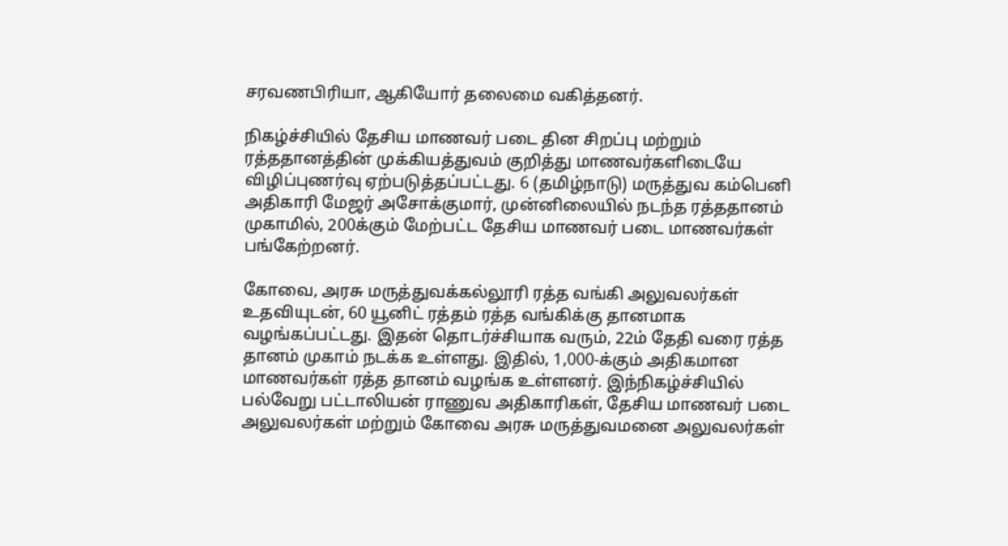சரவணபிரியா, ஆகியோர் தலைமை வகித்தனர்.

நிகழ்ச்சியில் தேசிய மாணவர் படை தின சிறப்பு மற்றும் ரத்ததானத்தின் முக்கியத்துவம் குறித்து மாணவர்களிடையே விழிப்புணர்வு ஏற்படுத்தப்பட்டது. 6 (தமிழ்நாடு) மருத்துவ கம்பெனி அதிகாரி மேஜர் அசோக்குமார், முன்னிலையில் நடந்த ரத்ததானம் முகாமில், 200க்கும் மேற்பட்ட தேசிய மாணவர் படை மாணவர்கள் பங்கேற்றனர்.

கோவை, அரசு மருத்துவக்கல்லூரி ரத்த வங்கி அலுவலர்கள் உதவியுடன், 60 யூனிட் ரத்தம் ரத்த வங்கிக்கு தானமாக வழங்கப்பட்டது. இதன் தொடர்ச்சியாக வரும், 22ம் தேதி வரை ரத்த தானம் முகாம் நடக்க உள்ளது. இதில், 1,000-க்கும் அதிகமான மாணவர்கள் ரத்த தானம் வழங்க உள்ளனர். இந்நிகழ்ச்சியில் பல்வேறு பட்டாலியன் ராணுவ அதிகாரிகள், தேசிய மாணவர் படை அலுவலர்கள் மற்றும் கோவை அரசு மருத்துவமனை அலுவலர்கள்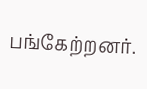பங்கேற்றனர்.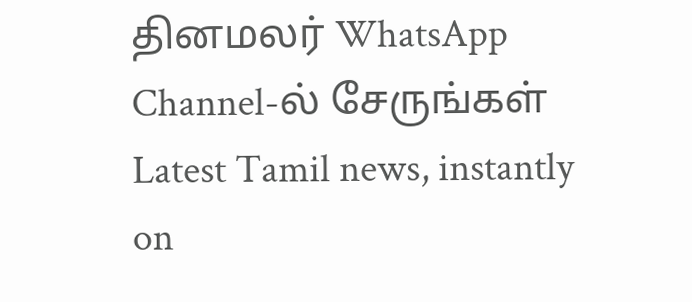தினமலர் WhatsApp Channel-ல் சேருங்கள்
Latest Tamil news, instantly on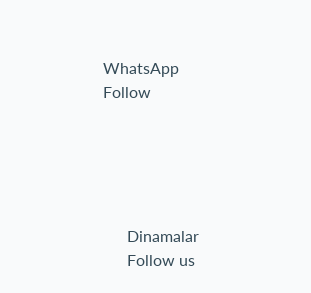WhatsApp
Follow





      Dinamalar
      Follow us